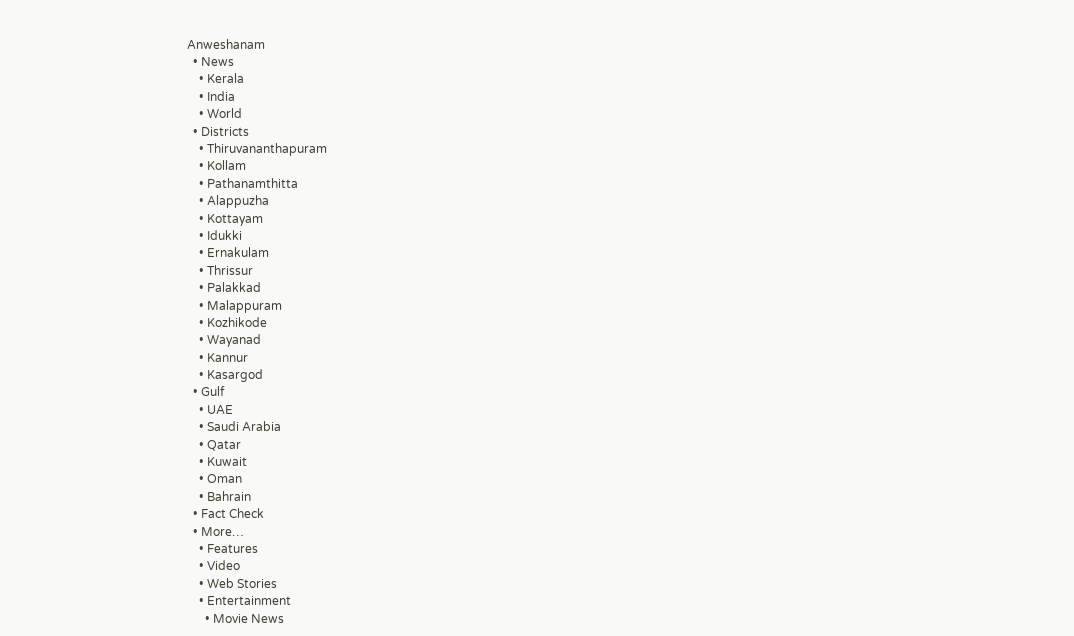Anweshanam
  • News
    • Kerala
    • India
    • World
  • Districts
    • Thiruvananthapuram
    • Kollam
    • Pathanamthitta
    • Alappuzha
    • Kottayam
    • Idukki
    • Ernakulam
    • Thrissur
    • Palakkad
    • Malappuram
    • Kozhikode
    • Wayanad
    • Kannur
    • Kasargod
  • Gulf
    • UAE
    • Saudi Arabia
    • Qatar
    • Kuwait
    • Oman
    • Bahrain
  • Fact Check
  • More…
    • Features
    • Video
    • Web Stories
    • Entertainment
      • Movie News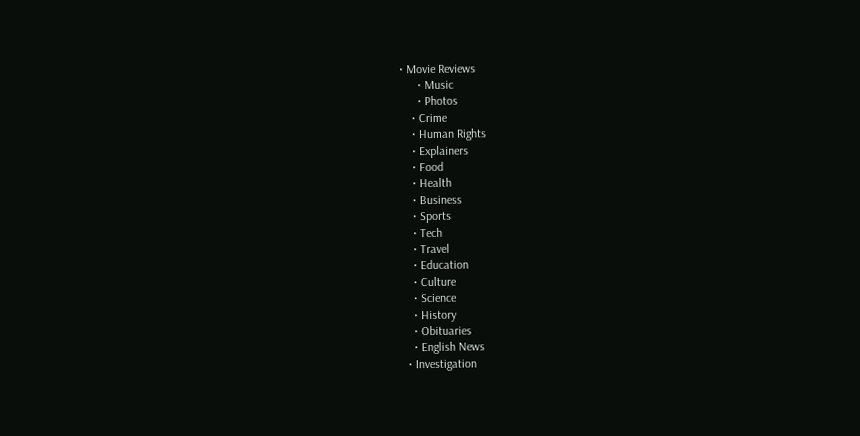• Movie Reviews
      • Music
      • Photos
    • Crime
    • Human Rights
    • Explainers
    • Food
    • Health
    • Business
    • Sports
    • Tech
    • Travel
    • Education
    • Culture
    • Science
    • History
    • Obituaries
    • English News
  • Investigation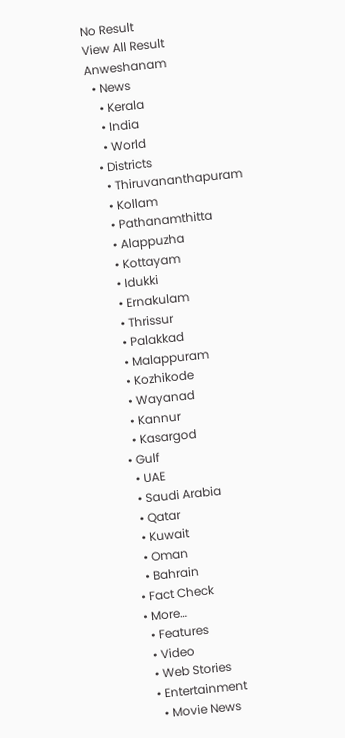No Result
View All Result
Anweshanam
  • News
    • Kerala
    • India
    • World
  • Districts
    • Thiruvananthapuram
    • Kollam
    • Pathanamthitta
    • Alappuzha
    • Kottayam
    • Idukki
    • Ernakulam
    • Thrissur
    • Palakkad
    • Malappuram
    • Kozhikode
    • Wayanad
    • Kannur
    • Kasargod
  • Gulf
    • UAE
    • Saudi Arabia
    • Qatar
    • Kuwait
    • Oman
    • Bahrain
  • Fact Check
  • More…
    • Features
    • Video
    • Web Stories
    • Entertainment
      • Movie News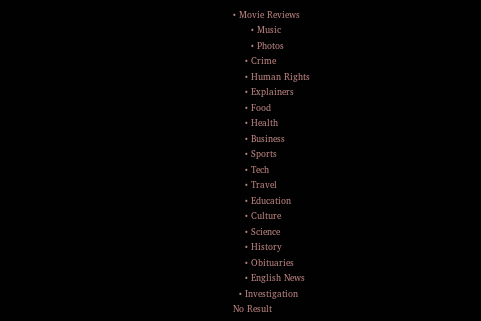• Movie Reviews
      • Music
      • Photos
    • Crime
    • Human Rights
    • Explainers
    • Food
    • Health
    • Business
    • Sports
    • Tech
    • Travel
    • Education
    • Culture
    • Science
    • History
    • Obituaries
    • English News
  • Investigation
No Result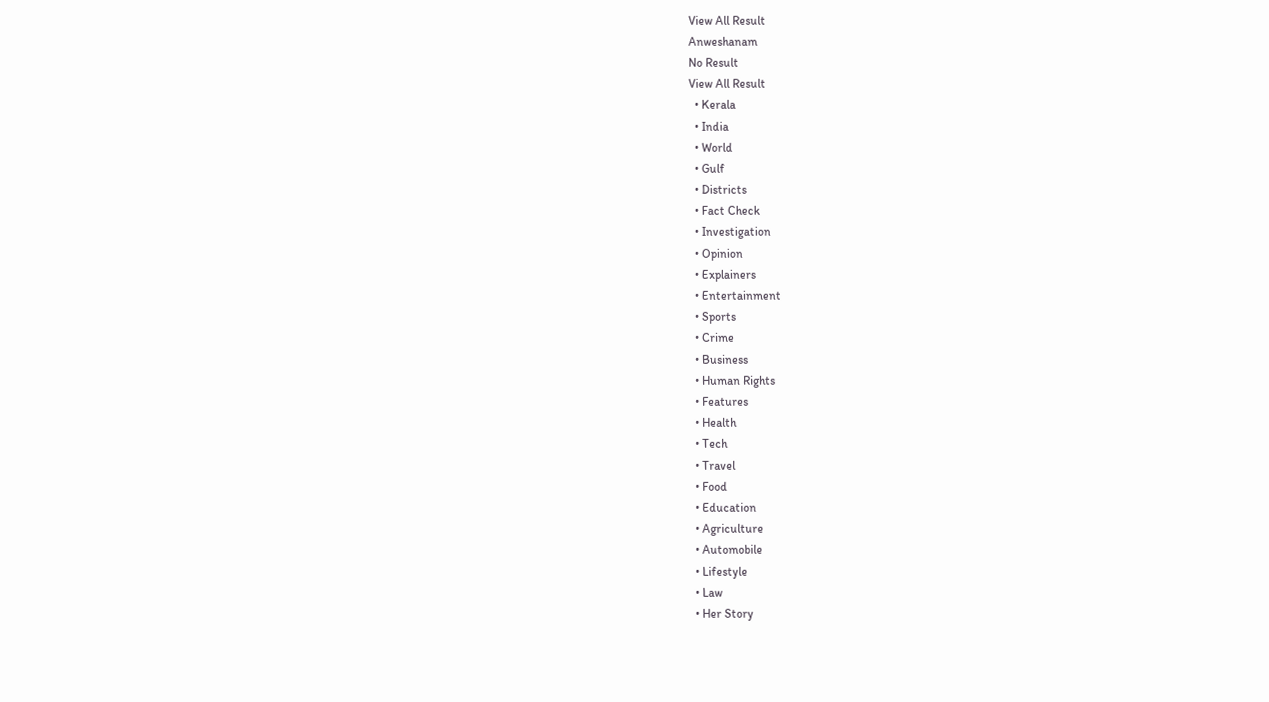View All Result
Anweshanam
No Result
View All Result
  • Kerala
  • India
  • World
  • Gulf
  • Districts
  • Fact Check
  • Investigation
  • Opinion
  • Explainers
  • Entertainment
  • Sports
  • Crime
  • Business
  • Human Rights
  • Features
  • Health
  • Tech
  • Travel
  • Food
  • Education
  • Agriculture
  • Automobile
  • Lifestyle
  • Law
  • Her Story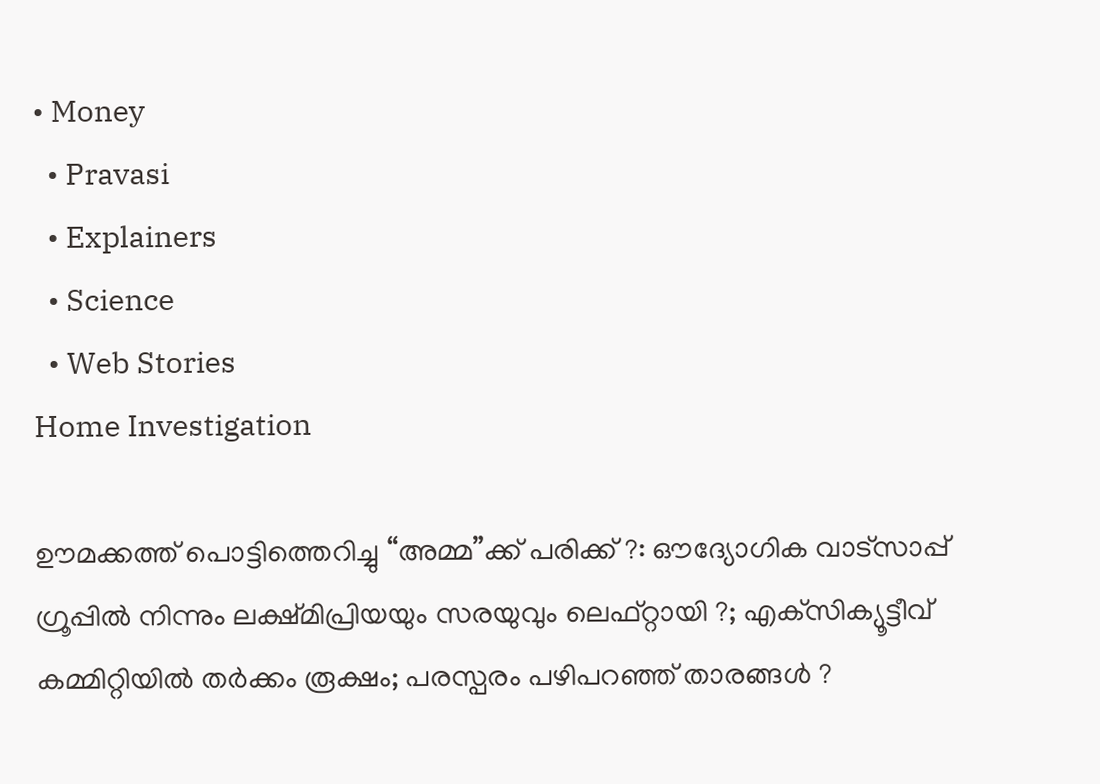• Money
  • Pravasi
  • Explainers
  • Science
  • Web Stories
Home Investigation

ഊമക്കത്ത് പൊട്ടിത്തെറിച്ചു “അമ്മ”ക്ക് പരിക്ക് ?: ഔദ്യോഗിക വാട്‌സാപ്പ് ഗ്രൂപ്പില്‍ നിന്നും ലക്ഷ്മിപ്രിയയും സരയുവും ലെഫ്റ്റായി ?; എക്‌സിക്യൂട്ടീവ് കമ്മിറ്റിയില്‍ തര്‍ക്കം രൂക്ഷം; പരസ്പരം പഴിപറഞ്ഞ് താരങ്ങള്‍ ?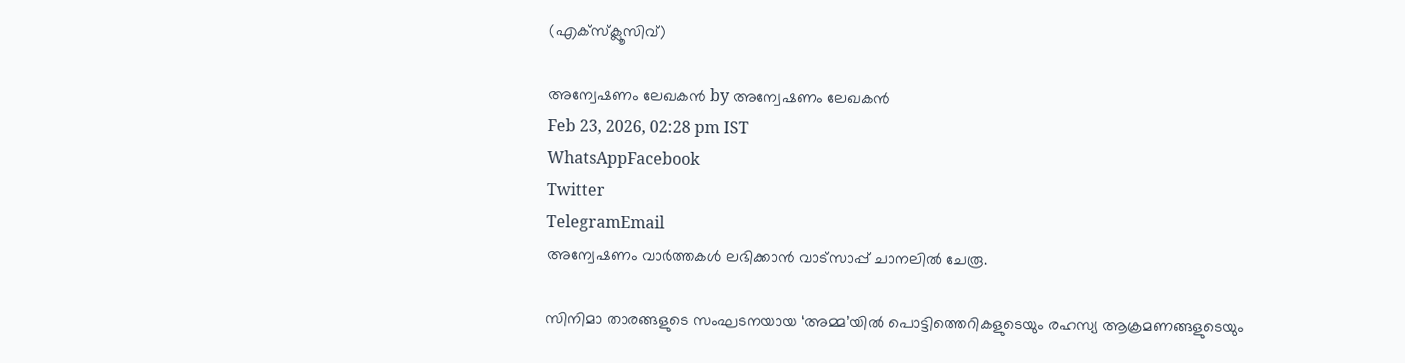(എക്‌സ്‌ക്ലൂസിവ്)

അന്വേഷണം ലേഖകൻ by അന്വേഷണം ലേഖകൻ
Feb 23, 2026, 02:28 pm IST
WhatsAppFacebook
Twitter
TelegramEmail
അന്വേഷണം വാർത്തകൾ ലഭിക്കാന്‍ വാട്സാപ്പ് ചാനലില്‍ ചേരൂ.

സിനിമാ താരങ്ങളുടെ സംഘടനയായ ‘അമ്മ’യില്‍ പൊട്ടിത്തെറികളുടെയും രഹസ്യ ആക്രമണങ്ങളുടെയും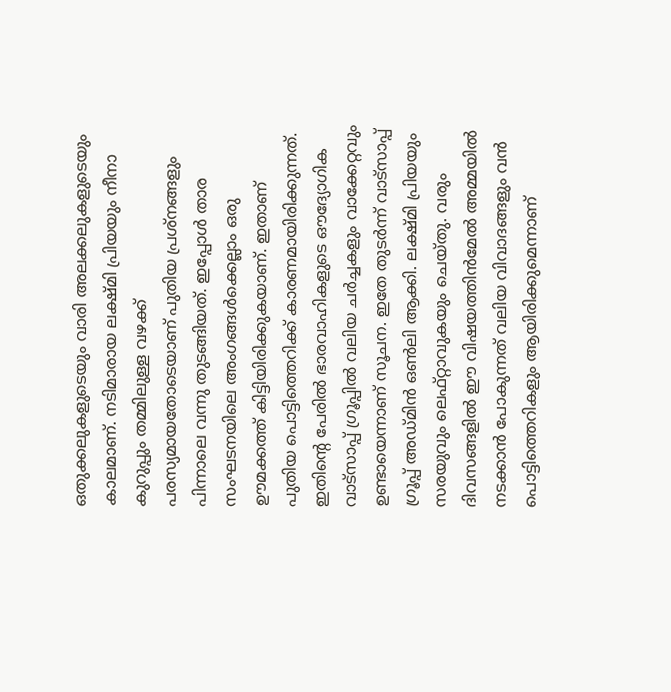ഒതുക്കലുകളുടെയും വാരി അലക്കലുകളുടെയും കാലമാണ്. നടിമാരായ ലക്ഷ്മി പ്രിയയും നീനാ കുറുപ്പും തമ്മിലുള്ള വഴക്ക് പരസ്യമായതോടെയാണ് പുതിയ പ്രശ്‌നങ്ങളും പിന്നാലെ വന്നു തുടങ്ങിയത്. ഇപ്പോള്‍ താര സംഘടനയിലെ അംഗങ്ങള്‍ക്കെല്ലാം ഒരു ഊമക്കത്ത് കിട്ടിയിരിക്കുകയാണ്. ഇതാണ് പുതിയ പൊട്ടിത്തെറിക്ക് കാരണമായിരിക്കുന്നത്. ഇതിന്റെ പേരില്‍ ഭാരവാഹികളുടെ ഔദ്യോഗിക വാട്‌സാപ്പ് ഗ്രൂപ്പില്‍ വലിയ ചര്‍ച്ചകളും വാക്കേറ്റവും ഉണ്ടായെന്നാണ് സൂചന. ഇതേ തുടര്‍ന്ന് വാട്‌സാപ്പ് ഗ്രൂപ്പ് അഡ്മിന്‍ ഒണ്‍ലി ആക്കി. ലക്ഷ്മി പ്രിയയും സരയുവും ലെഫ്റ്റാവുകയും ചെയ്തു. വരും ദിവസങ്ങളില്‍ ഈ വിഷയത്തിന്‍മേല്‍ അമ്മയില്‍ നടക്കാന്‍ പോകുന്നത് വലിയ വിവാദങ്ങളും വന്‍ പൊട്ടിത്തെറികളും ആയിരിക്കുമെന്നാണ്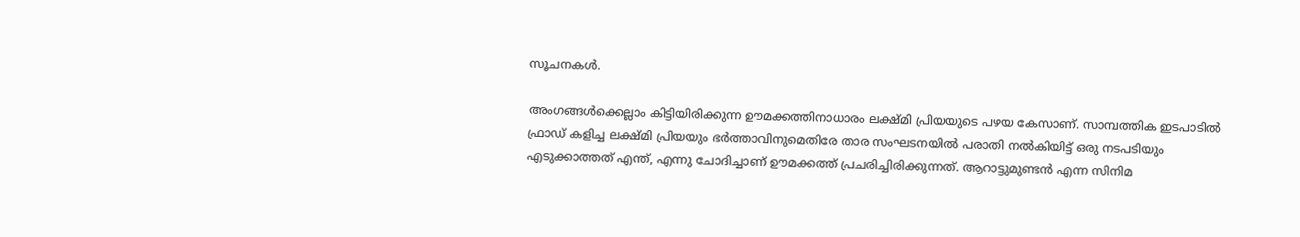സൂചനകള്‍.

അംഗങ്ങള്‍ക്കെല്ലാം കിട്ടിയിരിക്കുന്ന ഊമക്കത്തിനാധാരം ലക്ഷ്മി പ്രിയയുടെ പഴയ കേസാണ്. സാമ്പത്തിക ഇടപാടില്‍ ഫ്രാഡ് കളിച്ച ലക്ഷ്മി പ്രിയയും ഭര്‍ത്താവിനുമെതിരേ താര സംഘടനയില്‍ പരാതി നല്‍കിയിട്ട് ഒരു നടപടിയും എടുക്കാത്തത് എന്ത്, എന്നു ചോദിച്ചാണ് ഊമക്കത്ത് പ്രചരിച്ചിരിക്കുന്നത്. ആറാട്ടുമുണ്ടന്‍ എന്ന സിനിമ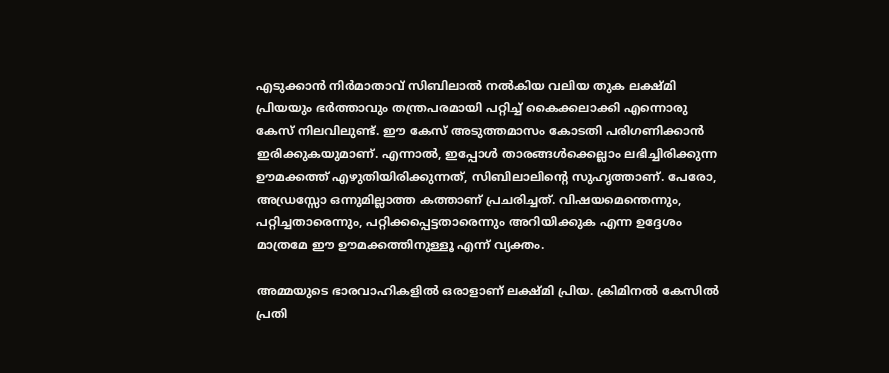എടുക്കാന്‍ നിര്‍മാതാവ് സിബിലാല്‍ നല്‍കിയ വലിയ തുക ലക്ഷ്മി പ്രിയയും ഭര്‍ത്താവും തന്ത്രപരമായി പറ്റിച്ച് കൈക്കലാക്കി എന്നൊരു കേസ് നിലവിലുണ്ട്. ഈ കേസ് അടുത്തമാസം കോടതി പരിഗണിക്കാന്‍ ഇരിക്കുകയുമാണ്. എന്നാല്‍, ഇപ്പോള്‍ താരങ്ങള്‍ക്കെല്ലാം ലഭിച്ചിരിക്കുന്ന ഊമക്കത്ത് എഴുതിയിരിക്കുന്നത്, സിബിലാലിന്റെ സുഹൃത്താണ്. പേരോ, അഡ്രസ്സോ ഒന്നുമില്ലാത്ത കത്താണ് പ്രചരിച്ചത്. വിഷയമെന്തെന്നും, പറ്റിച്ചതാരെന്നും, പറ്റിക്കപ്പെട്ടതാരെന്നും അറിയിക്കുക എന്ന ഉദ്ദേശം മാത്രമേ ഈ ഊമക്കത്തിനുള്ളൂ എന്ന് വ്യക്തം.

അമ്മയുടെ ഭാരവാഹികളില്‍ ഒരാളാണ് ലക്ഷ്മി പ്രിയ. ക്രിമിനല്‍ കേസില്‍ പ്രതി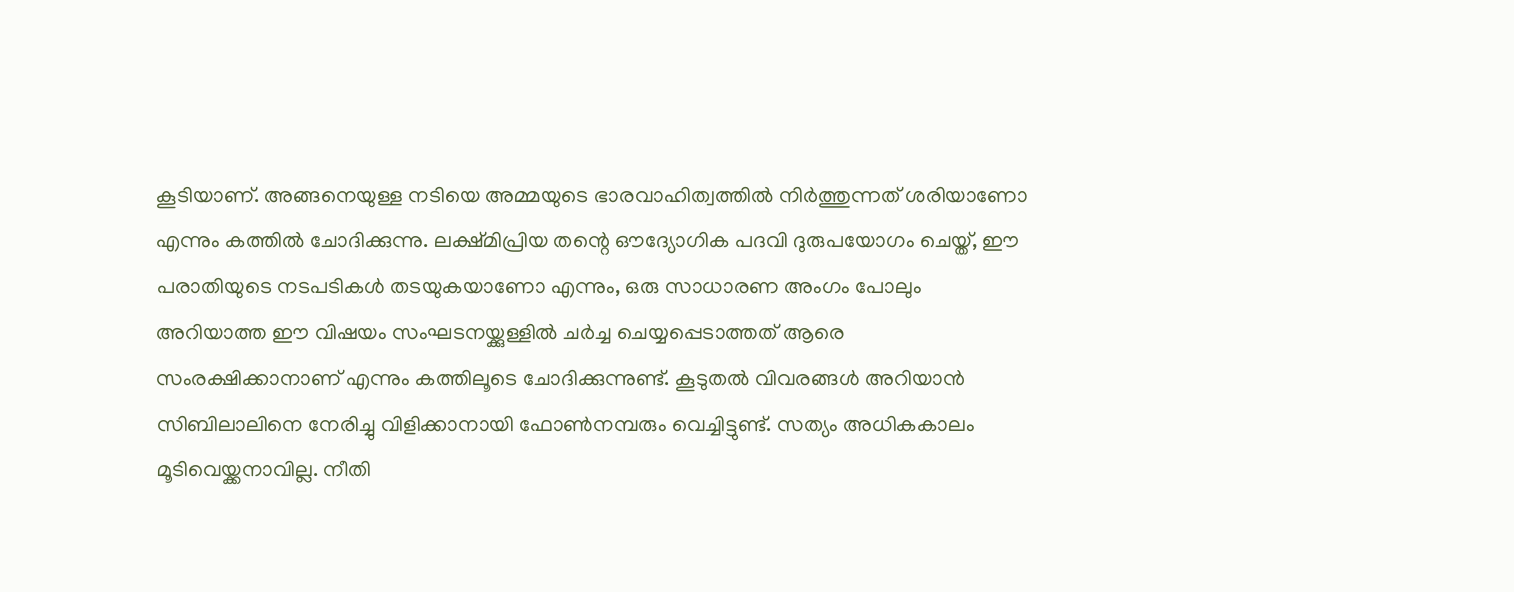കൂടിയാണ്. അങ്ങനെയുള്ള നടിയെ അമ്മയുടെ ഭാരവാഹിത്വത്തില്‍ നിര്‍ത്തുന്നത് ശരിയാണോ എന്നും കത്തില്‍ ചോദിക്കുന്നു. ലക്ഷ്മിപ്രിയ തന്റെ ഔദ്യോഗിക പദവി ദുരുപയോഗം ചെയ്ത്, ഈ പരാതിയുടെ നടപടികള്‍ തടയുകയാണോ എന്നും, ഒരു സാധാരണ അംഗം പോലും അറിയാത്ത ഈ വിഷയം സംഘടനയ്ക്കുള്ളില്‍ ചര്‍ച്ച ചെയ്യപ്പെടാത്തത് ആരെ സംരക്ഷിക്കാനാണ് എന്നും കത്തിലൂടെ ചോദിക്കുന്നുണ്ട്. കൂടുതല്‍ വിവരങ്ങള്‍ അറിയാന്‍ സിബിലാലിനെ നേരിച്ചു വിളിക്കാനായി ഫോണ്‍നമ്പരും വെച്ചിട്ടുണ്ട്. സത്യം അധികകാലം മൂടിവെയ്ക്കനാവില്ല. നീതി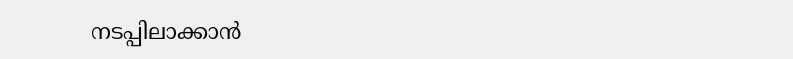നടപ്പിലാക്കാന്‍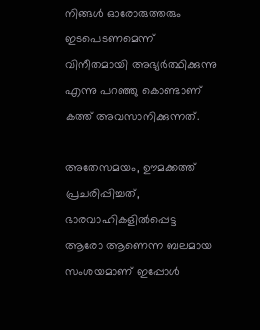നിങ്ങള്‍ ഓരോരുത്തരും ഇടപെടണമെന്ന് വിനീതമായി അഭ്യര്‍ത്ഥിക്കുന്നു എന്നു പറഞ്ഞു കൊണ്ടാണ് കത്ത് അവസാനിക്കുന്നത്.

അതേസമയം, ഊമക്കത്ത് പ്രചരിപ്പിച്ചത്, ഭാരവാഹികളില്‍പ്പെട്ട ആരോ ആണെന്ന ബലമായ സംശയമാണ് ഇപ്പോള്‍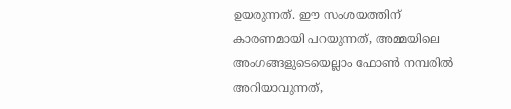ഉയരുന്നത്. ഈ സംശയത്തിന് കാരണമായി പറയുന്നത്, അമ്മയിലെ അംഗങ്ങളുടെയെല്ലാം ഫോണ്‍ നമ്പരില്‍ അറിയാവുന്നത്,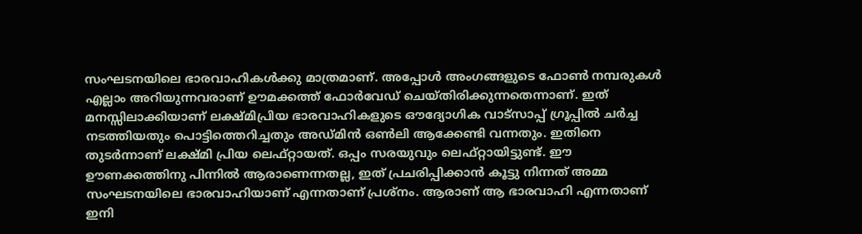സംഘടനയിലെ ഭാരവാഹികള്‍ക്കു മാത്രമാണ്. അപ്പോള്‍ അംഗങ്ങളുടെ ഫോണ്‍ നമ്പരുകള്‍ എല്ലാം അറിയുന്നവരാണ് ഊമക്കത്ത് ഫോര്‍വേഡ് ചെയ്തിരിക്കുന്നതെന്നാണ്. ഇത് മനസ്സിലാക്കിയാണ് ലക്ഷ്മിപ്രിയ ഭാരവാഹികളുടെ ഔദ്യോഗിക വാട്‌സാപ്പ് ഗ്രൂപ്പില്‍ ചര്‍ച്ച നടത്തിയതും പൊട്ടിത്തെറിച്ചതും അഡ്മിന്‍ ഒണ്‍ലി ആക്കേണ്ടി വന്നതും. ഇതിനെ തുടര്‍ന്നാണ് ലക്ഷ്മി പ്രിയ ലെഫ്റ്റായത്. ഒപ്പം സരയുവും ലെഫ്റ്റായിട്ടുണ്ട്. ഈ ഊണക്കത്തിനു പിന്നില്‍ ആരാണെന്നതല്ല, ഇത് പ്രചരിപ്പിക്കാന്‍ കൂട്ടു നിന്നത് അമ്മ സംഘടനയിലെ ഭാരവാഹിയാണ് എന്നതാണ് പ്രശ്‌നം. ആരാണ് ആ ഭാരവാഹി എന്നതാണ് ഇനി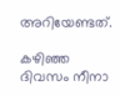അറിയേണ്ടത്.

കഴിഞ്ഞ ദിവസം നീനാ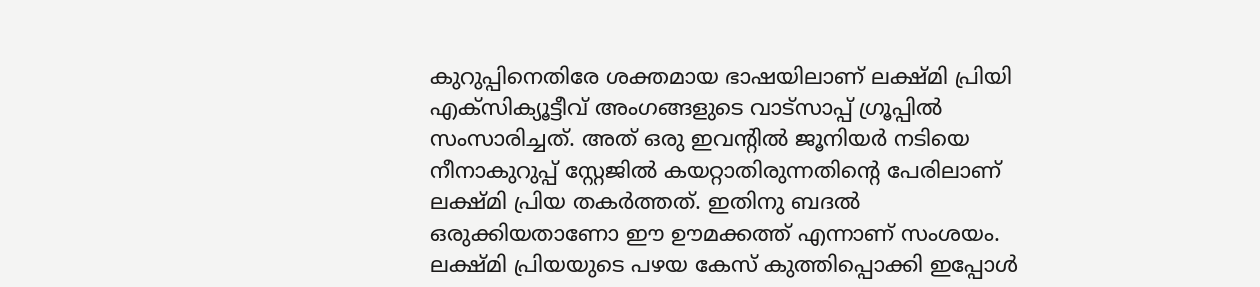കുറുപ്പിനെതിരേ ശക്തമായ ഭാഷയിലാണ് ലക്ഷ്മി പ്രിയി എക്‌സിക്യൂട്ടീവ് അംഗങ്ങളുടെ വാട്‌സാപ്പ് ഗ്രൂപ്പില്‍ സംസാരിച്ചത്. അത് ഒരു ഇവന്റില്‍ ജൂനിയര്‍ നടിയെ നീനാകുറുപ്പ് സ്റ്റേജില്‍ കയറ്റാതിരുന്നതിന്റെ പേരിലാണ് ലക്ഷ്മി പ്രിയ തകര്‍ത്തത്. ഇതിനു ബദല്‍ ഒരുക്കിയതാണോ ഈ ഊമക്കത്ത് എന്നാണ് സംശയം. ലക്ഷ്മി പ്രിയയുടെ പഴയ കേസ് കുത്തിപ്പൊക്കി ഇപ്പോള്‍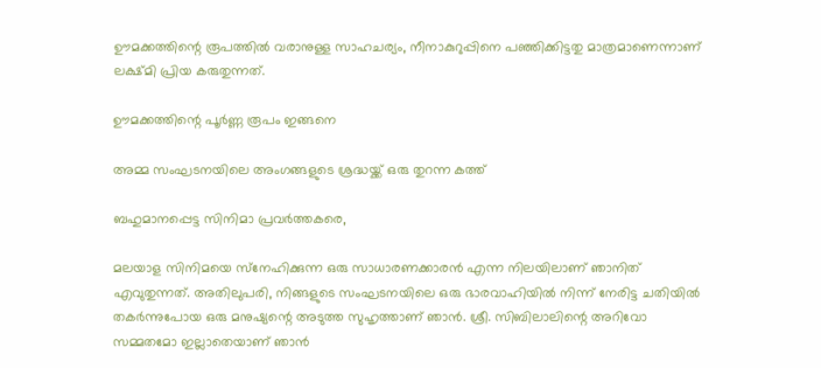ഊമക്കത്തിന്റെ രൂപത്തില്‍ വരാനുള്ള സാഹചര്യം, നീനാകുറുപ്പിനെ പഞ്ഞിക്കിട്ടതു മാത്രമാണെന്നാണ് ലക്ഷ്മി പ്രിയ കരുതുന്നത്.

ഊമക്കത്തിന്റെ പൂര്‍ണ്ണ രൂപം ഇങ്ങനെ

അമ്മ സംഘടനയിലെ അംഗങ്ങളുടെ ശ്രദ്ധയ്ക്ക് ഒരു തുറന്ന കത്ത്

ബഹുമാനപ്പെട്ട സിനിമാ പ്രവര്‍ത്തകരെ,

മലയാള സിനിമയെ സ്‌നേഹിക്കുന്ന ഒരു സാധാരണക്കാരന്‍ എന്ന നിലയിലാണ് ഞാനിത് എവുതുന്നത്. അതിലുപരി, നിങ്ങളുടെ സംഘടനയിലെ ഒരു ഭാരവാഹിയില്‍ നിന്ന് നേരിട്ട ചതിയില്‍ തകര്‍ന്നുപോയ ഒരു മനുഷ്യന്റെ അടുത്ത സുഹൃത്താണ് ഞാന്‍. ശ്രീ. സിബിലാലിന്റെ അറിവോ സമ്മതമോ ഇല്ലാതെയാണ് ഞാന്‍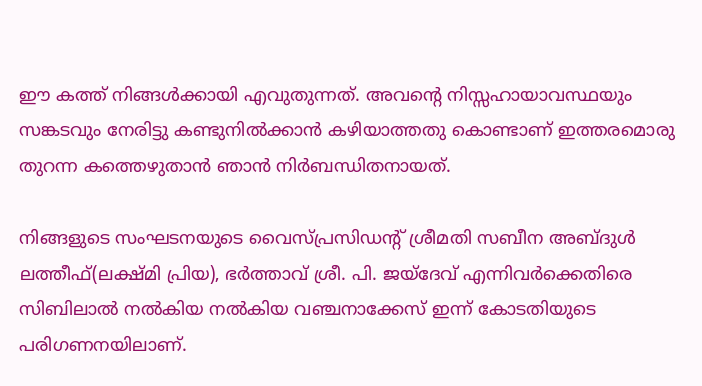ഈ കത്ത് നിങ്ങള്‍ക്കായി എവുതുന്നത്. അവന്റെ നിസ്സഹായാവസ്ഥയും സങ്കടവും നേരിട്ടു കണ്ടുനില്‍ക്കാന്‍ കഴിയാത്തതു കൊണ്ടാണ് ഇത്തരമൊരു തുറന്ന കത്തെഴുതാന്‍ ഞാന്‍ നിര്‍ബന്ധിതനായത്.

നിങ്ങളുടെ സംഘടനയുടെ വൈസ്പ്രസിഡന്റ് ശ്രീമതി സബീന അബ്ദുള്‍ ലത്തീഫ്(ലക്ഷ്മി പ്രിയ), ഭര്‍ത്താവ് ശ്രീ. പി. ജയ്‌ദേവ് എന്നിവര്‍ക്കെതിരെ സിബിലാല്‍ നല്‍കിയ നല്‍കിയ വഞ്ചനാക്കേസ് ഇന്ന് കോടതിയുടെ പരിഗണനയിലാണ്.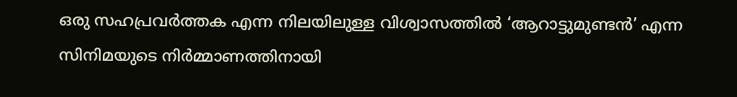ഒരു സഹപ്രവര്‍ത്തക എന്ന നിലയിലുള്ള വിശ്വാസത്തില്‍ ‘ആറാട്ടുമുണ്ടന്‍’ എന്ന സിനിമയുടെ നിര്‍മ്മാണത്തിനായി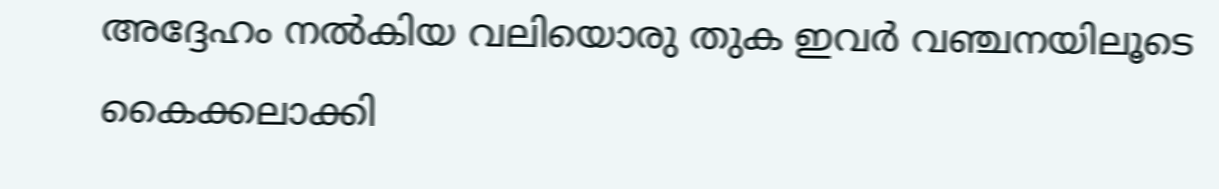അദ്ദേഹം നല്‍കിയ വലിയൊരു തുക ഇവര്‍ വഞ്ചനയിലൂടെ കൈക്കലാക്കി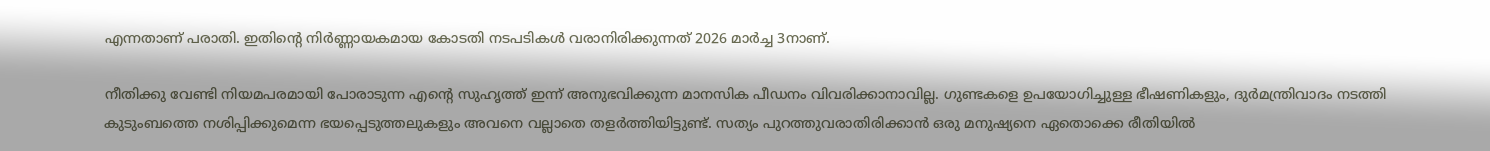എന്നതാണ് പരാതി. ഇതിന്റെ നിര്‍ണ്ണായകമായ കോടതി നടപടികള്‍ വരാനിരിക്കുന്നത് 2026 മാര്‍ച്ച 3നാണ്.

നീതിക്കു വേണ്ടി നിയമപരമായി പോരാടുന്ന എന്റെ സുഹൃത്ത് ഇന്ന് അനുഭവിക്കുന്ന മാനസിക പീഡനം വിവരിക്കാനാവില്ല. ഗുണ്ടകളെ ഉപയോഗിച്ചുള്ള ഭീഷണികളും, ദുര്‍മന്ത്രിവാദം നടത്തി കുടുംബത്തെ നശിപ്പിക്കുമെന്ന ഭയപ്പെടുത്തലുകളും അവനെ വല്ലാതെ തളര്‍ത്തിയിട്ടുണ്ട്. സത്യം പുറത്തുവരാതിരിക്കാന്‍ ഒരു മനുഷ്യനെ ഏതൊക്കെ രീതിയില്‍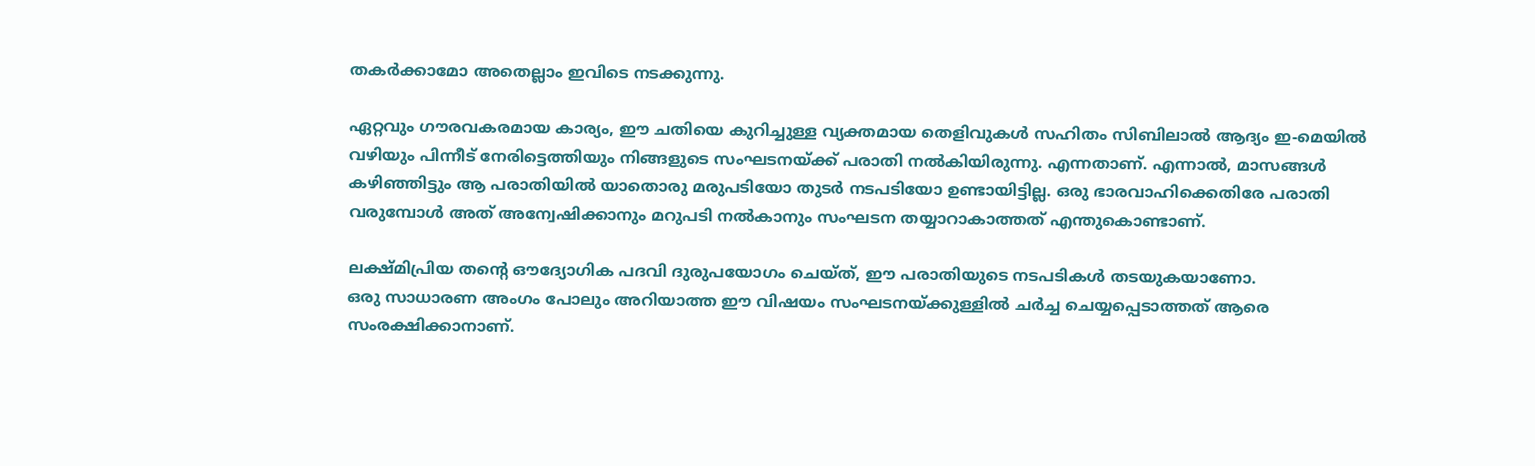തകര്‍ക്കാമോ അതെല്ലാം ഇവിടെ നടക്കുന്നു.

ഏറ്റവും ഗൗരവകരമായ കാര്യം, ഈ ചതിയെ കുറിച്ചുള്ള വ്യക്തമായ തെളിവുകള്‍ സഹിതം സിബിലാല്‍ ആദ്യം ഇ-മെയില്‍ വഴിയും പിന്നീട് നേരിട്ടെത്തിയും നിങ്ങളുടെ സംഘടനയ്ക്ക് പരാതി നല്‍കിയിരുന്നു. എന്നതാണ്. എന്നാല്‍, മാസങ്ങള്‍ കഴിഞ്ഞിട്ടും ആ പരാതിയില്‍ യാതൊരു മരുപടിയോ തുടര്‍ നടപടിയോ ഉണ്ടായിട്ടില്ല. ഒരു ഭാരവാഹിക്കെതിരേ പരാതി വരുമ്പോള്‍ അത് അന്വേഷിക്കാനും മറുപടി നല്‍കാനും സംഘടന തയ്യാറാകാത്തത് എന്തുകൊണ്ടാണ്.

ലക്ഷ്മിപ്രിയ തന്റെ ഔദ്യോഗിക പദവി ദുരുപയോഗം ചെയ്ത്, ഈ പരാതിയുടെ നടപടികള്‍ തടയുകയാണോ.
ഒരു സാധാരണ അംഗം പോലും അറിയാത്ത ഈ വിഷയം സംഘടനയ്ക്കുള്ളില്‍ ചര്‍ച്ച ചെയ്യപ്പെടാത്തത് ആരെ സംരക്ഷിക്കാനാണ്.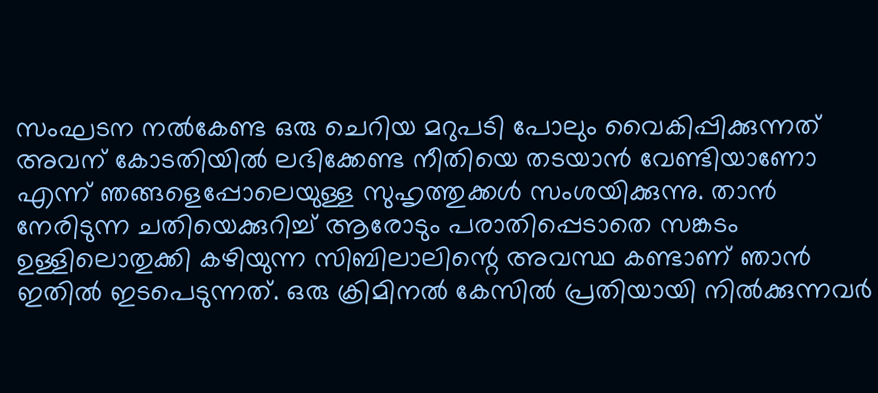സംഘടന നല്‍കേണ്ട ഒരു ചെറിയ മറുപടി പോലും വൈകിപ്പിക്കുന്നത് അവന് കോടതിയില്‍ ലഭിക്കേണ്ട നീതിയെ തടയാന്‍ വേണ്ടിയാണോ എന്ന് ഞങ്ങളെപ്പോലെയുള്ള സുഹൃത്തുക്കള്‍ സംശയിക്കുന്നു. താന്‍ നേരിടുന്ന ചതിയെക്കുറിച്ച് ആരോടും പരാതിപ്പെടാതെ സങ്കടം ഉള്ളിലൊതുക്കി കഴിയുന്ന സിബിലാലിന്റെ അവസ്ഥ കണ്ടാണ് ഞാന്‍ ഇതില്‍ ഇടപെടുന്നത്. ഒരു ക്രിമിനല്‍ കേസില്‍ പ്രതിയായി നില്‍ക്കുന്നവര്‍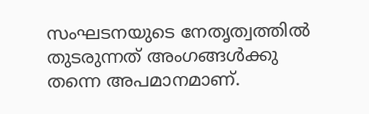സംഘടനയുടെ നേതൃത്വത്തില്‍ തുടരുന്നത് അംഗങ്ങള്‍ക്കു തന്നെ അപമാനമാണ്.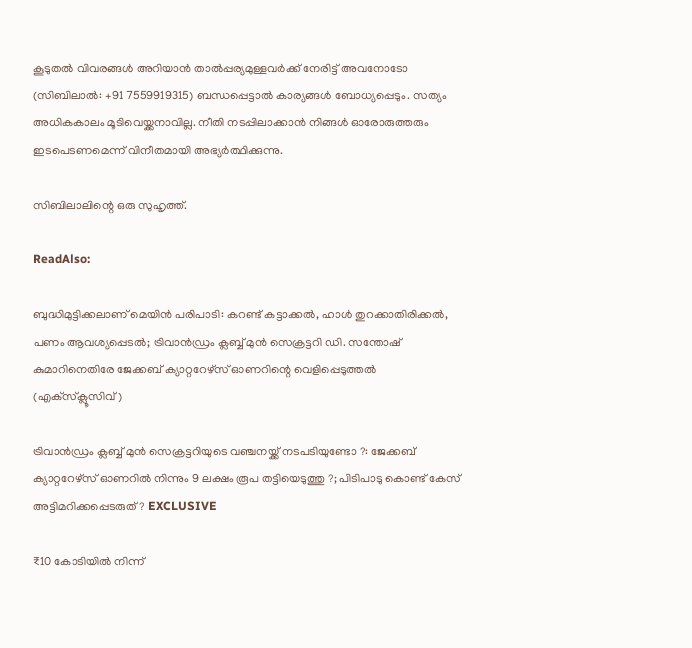കൂടുതല്‍ വിവരങ്ങള്‍ അറിയാന്‍ താല്‍പ്പര്യമുള്ളവര്‍ക്ക് നേരിട്ട് അവനോടോ (സിബിലാല്‍: +91 7559919315) ബന്ധപ്പെട്ടാല്‍ കാര്യങ്ങള്‍ ബോധ്യപ്പെടും. സത്യം അധികകാലം മൂടിവെയ്ക്കനാവില്ല. നീതി നടപ്പിലാക്കാന്‍ നിങ്ങള്‍ ഓരോരുത്തരും ഇടപെടണമെന്ന് വിനീതമായി അഭ്യര്‍ത്ഥിക്കുന്നു.

സിബിലാലിന്റെ ഒരു സുഹൃത്ത്.

ReadAlso:

ബുദ്ധിമുട്ടിക്കലാണ് മെയിന്‍ പരിപാടി: കറണ്ട് കട്ടാക്കല്‍, ഹാള്‍ തുറക്കാതിരിക്കല്‍, പണം ആവശ്യപ്പെടല്‍; ട്രിവാന്‍ഡ്രം ക്ലബ്ബ് മുന്‍ സെക്രട്ടറി ഡി. സന്തോഷ് കുമാറിനെതിരേ ജേക്കബ് ക്യാറ്ററേഴ്സ് ഓണറിന്റെ വെളിപ്പെടുത്തല്‍ (എക്‌സ്‌ക്ലൂസിവ്)

ട്രിവാന്‍ഡ്രം ക്ലബ്ബ് മുന്‍ സെക്രട്ടറിയുടെ വഞ്ചനയ്ക്ക് നടപടിയുണ്ടോ ?: ജേക്കബ് ക്യാറ്ററേഴ്‌സ് ഓണറില്‍ നിന്നും 9 ലക്ഷം രൂപ തട്ടിയെടുത്തു ?; പിടിപാടു കൊണ്ട് കേസ് അട്ടിമറിക്കപ്പെടരുത് ? EXCLUSIVE

₹10 കോടിയിൽ നിന്ന്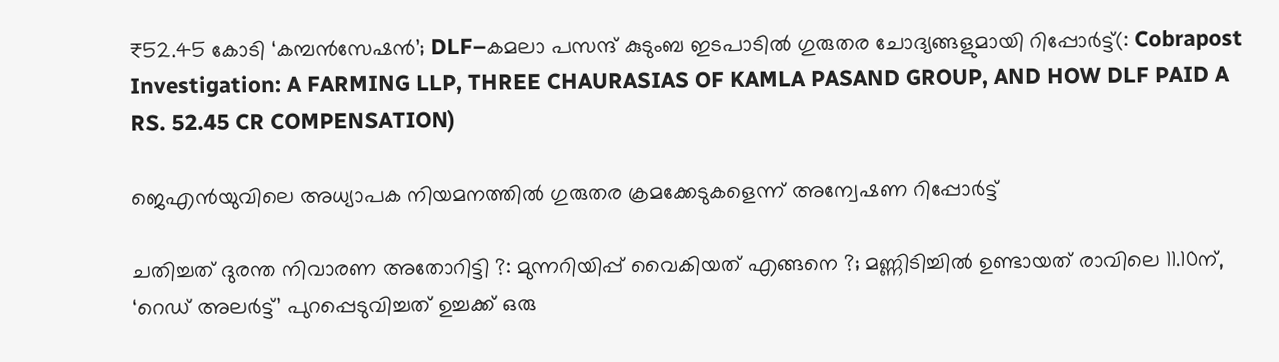₹52.45 കോടി ‘കമ്പൻസേഷൻ’; DLF–കമലാ പസന്ദ് കുടുംബ ഇടപാടിൽ ഗുരുതര ചോദ്യങ്ങളുമായി റിപ്പോർട്ട്(: Cobrapost Investigation: A FARMING LLP, THREE CHAURASIAS OF KAMLA PASAND GROUP, AND HOW DLF PAID A RS. 52.45 CR COMPENSATION)

ജെഎൻയുവിലെ അധ്യാപക നിയമനത്തിൽ ഗുരുതര ക്രമക്കേടുകളെന്ന് അന്വേഷണ റിപ്പോർട്ട്

ചതിച്ചത് ദുരന്ത നിവാരണ അതോറിട്ടി ?: മുന്നറിയിപ്പ് വൈകിയത് എങ്ങനെ ?; മണ്ണിടിച്ചില്‍ ഉണ്ടായത് രാവിലെ 11.10ന്, ‘റെഡ് അലര്‍ട്ട്’ പുറപ്പെടുവിച്ചത് ഉച്ചക്ക് ഒരു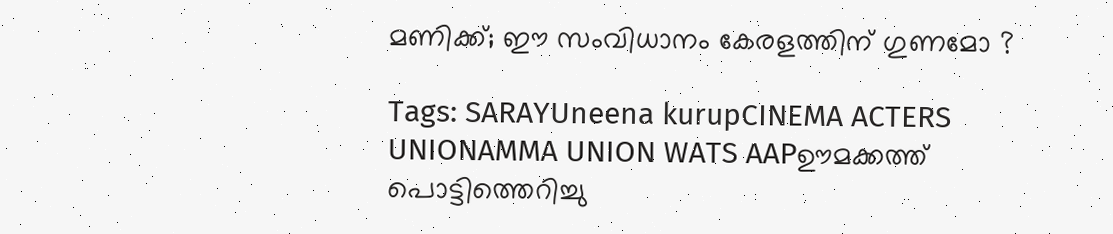മണിക്ക്; ഈ സംവിധാനം കേരളത്തിന് ഗുണമോ ?

Tags: SARAYUneena kurupCINEMA ACTERS UNIONAMMA UNION WATS AAPഊമക്കത്ത് പൊട്ടിത്തെറിച്ചു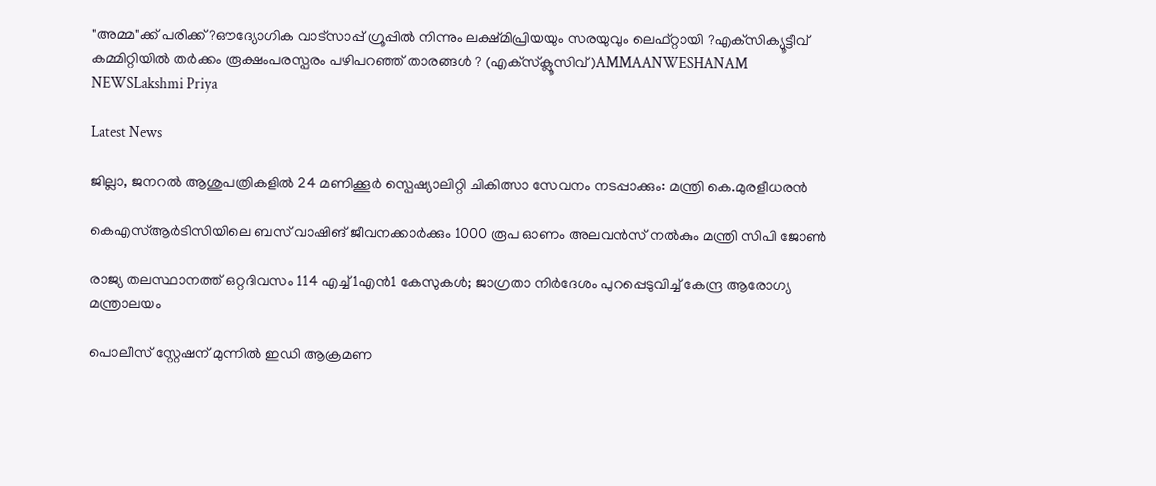"അമ്മ"ക്ക് പരിക്ക് ?ഔദ്യോഗിക വാട്‌സാപ്പ് ഗ്രൂപ്പില്‍ നിന്നും ലക്ഷ്മിപ്രിയയും സരയുവും ലെഫ്റ്റായി ?എക്‌സിക്യൂട്ടീവ് കമ്മിറ്റിയില്‍ തര്‍ക്കം രൂക്ഷംപരസ്പരം പഴിപറഞ്ഞ് താരങ്ങള്‍ ? (എക്‌സ്‌ക്ലൂസിവ്)AMMAANWESHANAM NEWSLakshmi Priya

Latest News

ജില്ലാ, ജനറൽ ആശുപത്രികളിൽ 24 മണിക്കൂർ സ്പെഷ്യാലിറ്റി ചികിത്സാ സേവനം നടപ്പാക്കും: മന്ത്രി കെ.മുരളീധരൻ

കെഎസ്ആർടിസിയിലെ ബസ് വാഷിങ് ജീവനക്കാർക്കും 1000 രൂപ ഓണം അലവൻസ് നൽകും മന്ത്രി സിപി ജോൺ

രാജ്യ തലസ്ഥാനത്ത് ഒറ്റദിവസം 114 എച്ച്1എൻ1 കേസുകൾ; ജാഗ്രതാ നിർദേശം പുറപ്പെടുവിച്ച് കേന്ദ്ര ആരോഗ്യ മന്ത്രാലയം

പൊലീസ് സ്റ്റേഷന് മുന്നിൽ ഇഡി ആക്രമണ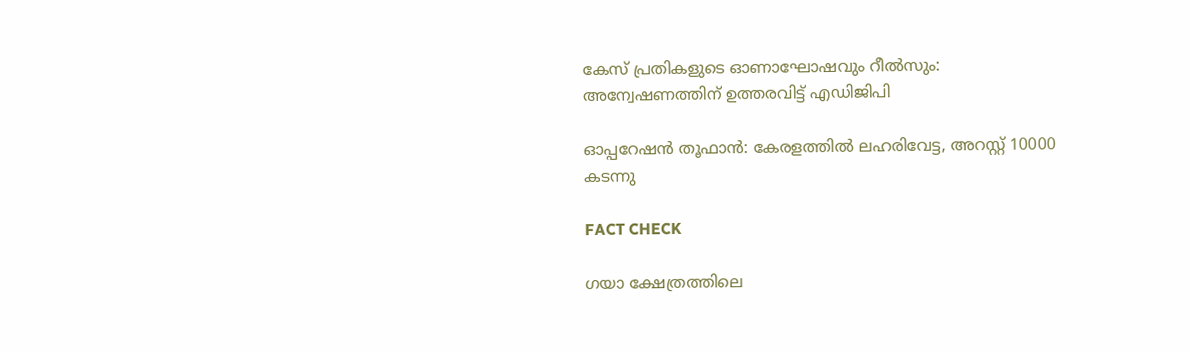കേസ് പ്രതികളുടെ ഓണാഘോഷവും റീൽസും: അന്വേഷണത്തിന് ഉത്തരവിട്ട് എഡിജിപി

ഓപ്പറേഷന്‍ തൂഫാന്‍: കേരളത്തിൽ ലഹരിവേട്ട, അറസ്റ്റ് 10000 കടന്നു

FACT CHECK

ഗയാ ക്ഷേത്രത്തിലെ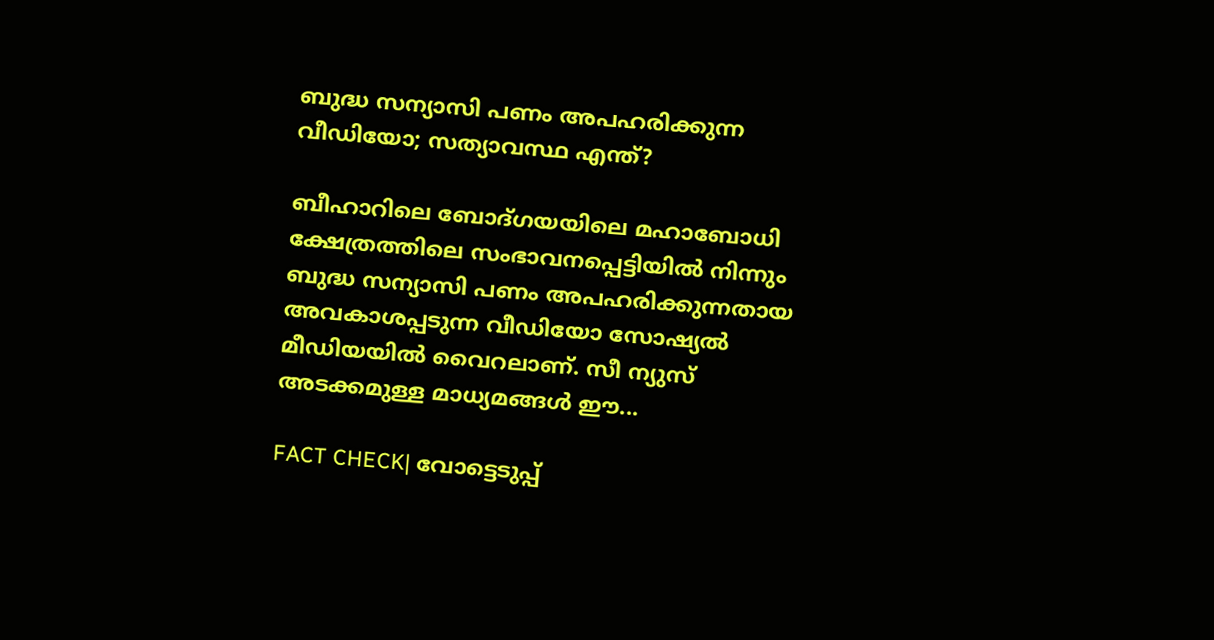ബുദ്ധ സന്യാസി പണം അപഹരിക്കുന്ന വീഡിയോ; സത്യാവസ്ഥ എന്ത്?

ബീഹാറിലെ ബോദ്ഗയയിലെ മഹാബോധി ക്ഷേത്രത്തിലെ സംഭാവനപ്പെട്ടിയില്‍ നിന്നും ബുദ്ധ സന്യാസി പണം അപഹരിക്കുന്നതായ അവകാശപ്പടുന്ന വീഡിയോ സോഷ്യല്‍ മീഡിയയില്‍ വൈറലാണ്. സീ ന്യുസ് അടക്കമുള്ള മാധ്യമങ്ങള്‍ ഈ...

FACT CHECK| വോട്ടെടുപ്പ്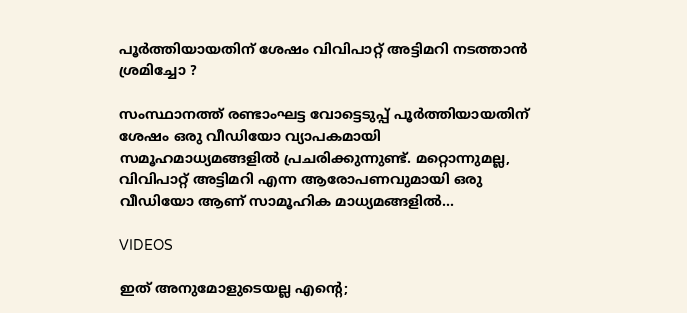പൂർത്തിയായതിന് ശേഷം വിവിപാറ്റ് അട്ടിമറി നടത്താൻ ശ്രമിച്ചോ ?

സംസ്ഥാനത്ത് രണ്ടാംഘട്ട വോട്ടെടുപ്പ് പൂർത്തിയായതിന് ശേഷം ഒരു വീഡിയോ വ്യാപകമായി സമൂഹമാധ്യമങ്ങളിൽ പ്രചരിക്കുന്നുണ്ട്. മറ്റൊന്നുമല്ല, വിവിപാറ്റ് അട്ടിമറി എന്ന ആരോപണവുമായി ഒരു വീഡിയോ ആണ് സാമൂഹിക മാധ്യമങ്ങളിൽ...

VIDEOS

ഇത് അനുമോളുടെയല്ല എന്റെ;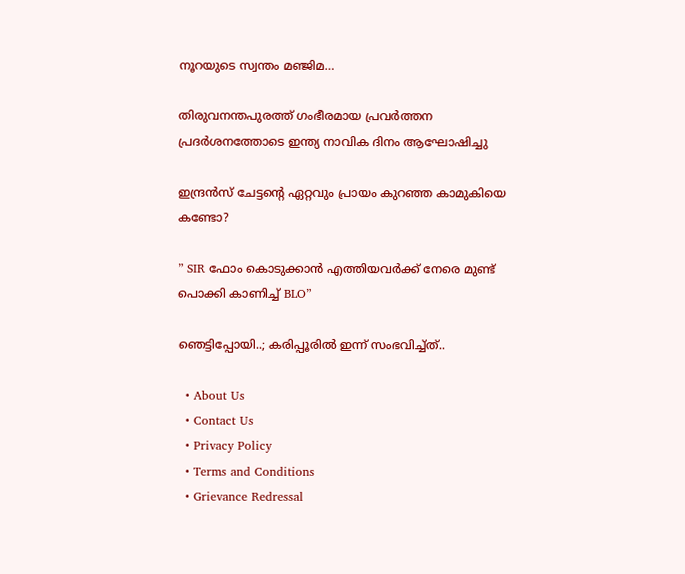നൂറയുടെ സ്വന്തം മഞ്ജിമ…

തിരുവനന്തപുരത്ത് ഗംഭീരമായ പ്രവർത്തന പ്രദർശനത്തോടെ ഇന്ത്യ നാവിക ദിനം ആഘോഷിച്ചു

ഇന്ദ്രൻസ് ചേട്ടന്റെ ഏറ്റവും പ്രായം കുറഞ്ഞ കാമുകിയെ കണ്ടോ?

” SIR ഫോം കൊടുക്കാൻ എത്തിയവർക്ക് നേരെ മുണ്ട് പൊക്കി കാണിച്ച് BLO”

ഞെട്ടിപ്പോയി..; കരിപ്പൂരിൽ ഇന്ന് സംഭവിച്ച്ത്..

  • About Us
  • Contact Us
  • Privacy Policy
  • Terms and Conditions
  • Grievance Redressal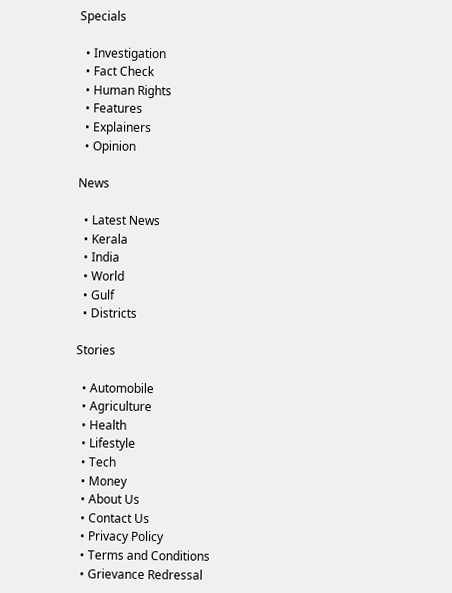Specials

  • Investigation
  • Fact Check
  • Human Rights
  • Features
  • Explainers
  • Opinion

News

  • Latest News
  • Kerala
  • India
  • World
  • Gulf
  • Districts

Stories

  • Automobile
  • Agriculture
  • Health
  • Lifestyle
  • Tech
  • Money
  • About Us
  • Contact Us
  • Privacy Policy
  • Terms and Conditions
  • Grievance Redressal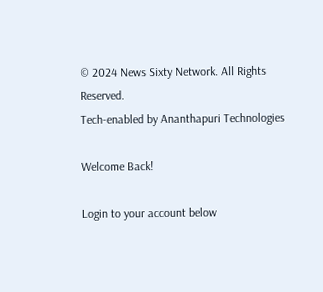© 2024 News Sixty Network. All Rights Reserved.
Tech-enabled by Ananthapuri Technologies

Welcome Back!

Login to your account below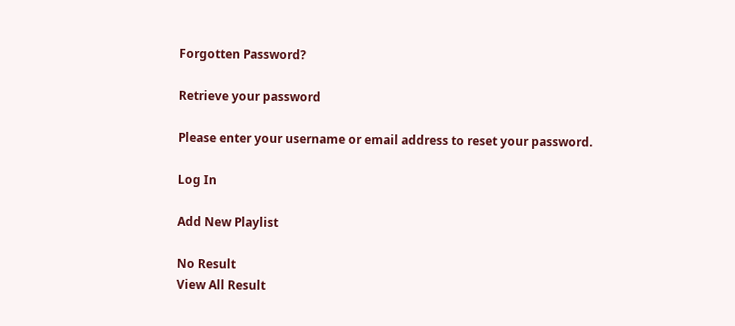Forgotten Password?

Retrieve your password

Please enter your username or email address to reset your password.

Log In

Add New Playlist

No Result
View All Result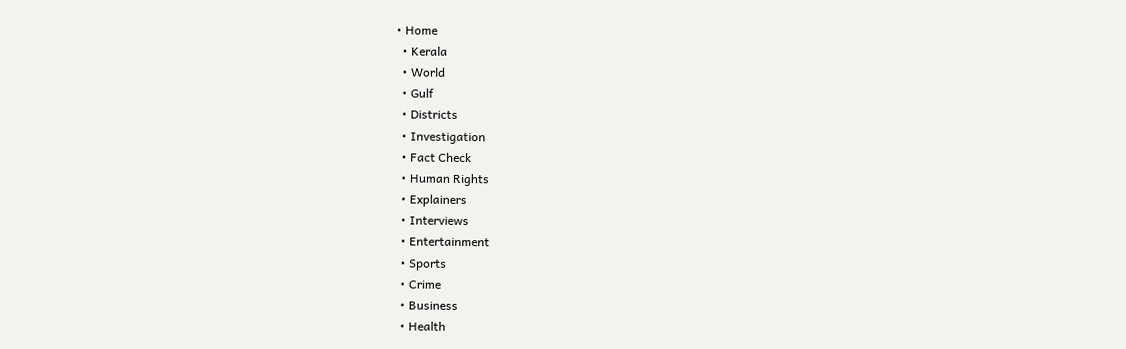• Home
  • Kerala
  • World
  • Gulf
  • Districts
  • Investigation
  • Fact Check
  • Human Rights
  • Explainers
  • Interviews
  • Entertainment
  • Sports
  • Crime
  • Business
  • Health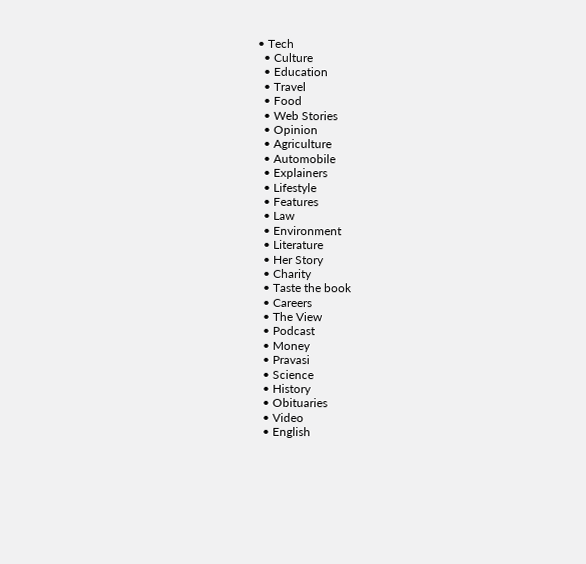• Tech
  • Culture
  • Education
  • Travel
  • Food
  • Web Stories
  • Opinion
  • Agriculture
  • Automobile
  • Explainers
  • Lifestyle
  • Features
  • Law
  • Environment
  • Literature
  • Her Story
  • Charity
  • Taste the book
  • Careers
  • The View
  • Podcast
  • Money
  • Pravasi
  • Science
  • History
  • Obituaries
  • Video
  • English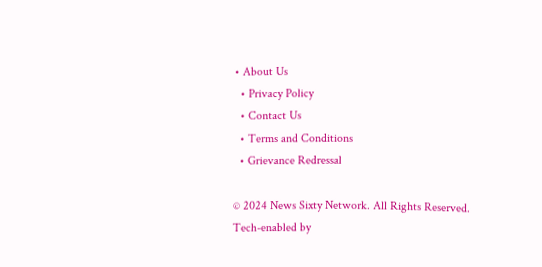• About Us
  • Privacy Policy
  • Contact Us
  • Terms and Conditions
  • Grievance Redressal

© 2024 News Sixty Network. All Rights Reserved.
Tech-enabled by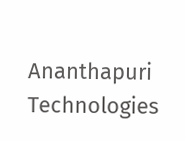Ananthapuri Technologies